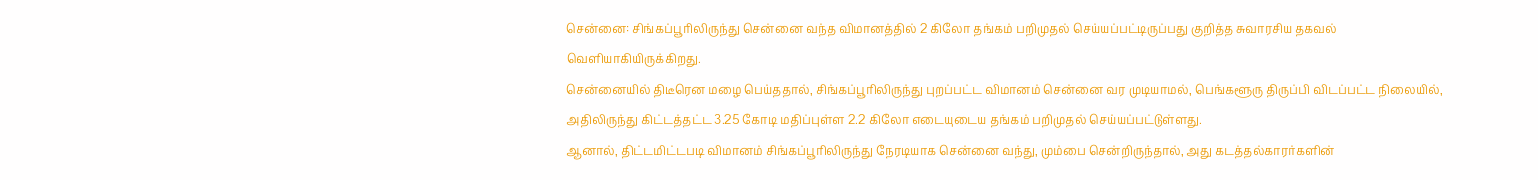சென்னை: சிங்கப்பூரிலிருந்து சென்னை வந்த விமானத்தில் 2 கிலோ தங்கம் பறிமுதல் செய்யப்பட்டிருப்பது குறித்த சுவாரசிய தகவல் வெளியாகியிருக்கிறது.
சென்னையில் திடீரென மழை பெய்ததால், சிங்கப்பூரிலிருந்து புறப்பட்ட விமானம் சென்னை வர முடியாமல், பெங்களூரு திருப்பி விடப்பட்ட நிலையில், அதிலிருந்து கிட்டத்தட்ட 3.25 கோடி மதிப்புள்ள 2.2 கிலோ எடையுடைய தங்கம் பறிமுதல் செய்யப்பட்டுள்ளது.
ஆனால், திட்டமிட்டபடி விமானம் சிங்கப்பூரிலிருந்து நேரடியாக சென்னை வந்து, மும்பை சென்றிருந்தால், அது கடத்தல்காரர்களின்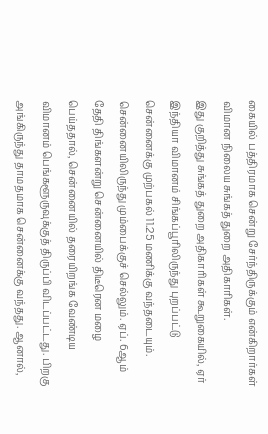கையில் பத்திரமாக சென்று சேர்ந்திருக்கும் என்கிறார்கள் விமான நிலைய சுங்கத் துறை அதிகாரிகள்.
இது குறித்து சுங்கத் துறை அதிகாரிகள் கூறுகையில், ஏர் இந்தியா விமானம் சிங்கப்பூரிலிருந்து புறப்பட்டு சென்னைக்கு முற்பகல் 11.25 மணிக்கு வந்தடையும். சென்னையிலிருந்து மும்பைக்குச் செல்லும். ஏப். 6ஆம் தேதி திங்களன்று சென்னையில் திடீரென மழை பெய்ததால், சென்னையில் தரையிறங்க வேண்டிய விமானம் பெங்களூருவுக்குத் திருப்பி விடப்பட்டது. பிறகு அங்கிருந்து தாமதமாக சென்னைக்கு வந்தது. ஆனால்,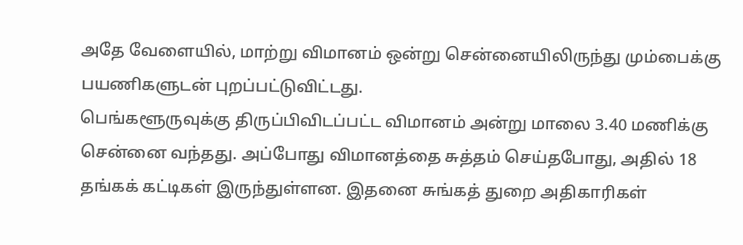அதே வேளையில், மாற்று விமானம் ஒன்று சென்னையிலிருந்து மும்பைக்கு பயணிகளுடன் புறப்பட்டுவிட்டது.
பெங்களூருவுக்கு திருப்பிவிடப்பட்ட விமானம் அன்று மாலை 3.40 மணிக்கு சென்னை வந்தது. அப்போது விமானத்தை சுத்தம் செய்தபோது, அதில் 18 தங்கக் கட்டிகள் இருந்துள்ளன. இதனை சுங்கத் துறை அதிகாரிகள்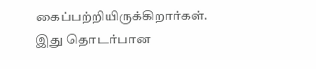கைப்பற்றியிருக்கிறார்கள்.
இது தொடர்பான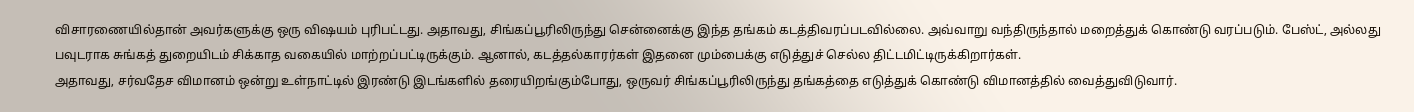விசாரணையில்தான் அவர்களுக்கு ஒரு விஷயம் புரிபட்டது. அதாவது, சிங்கப்பூரிலிருந்து சென்னைக்கு இந்த தங்கம் கடத்திவரப்படவில்லை. அவ்வாறு வந்திருந்தால் மறைத்துக் கொண்டு வரப்படும். பேஸ்ட், அல்லது பவுடராக சுங்கத் துறையிடம் சிக்காத வகையில் மாற்றப்பட்டிருக்கும். ஆனால், கடத்தல்காரர்கள் இதனை மும்பைக்கு எடுத்துச் செல்ல திட்டமிட்டிருக்கிறார்கள்.
அதாவது, சர்வதேச விமானம் ஒன்று உள்நாட்டில் இரண்டு இடங்களில் தரையிறங்கும்போது, ஒருவர் சிங்கப்பூரிலிருந்து தங்கத்தை எடுத்துக் கொண்டு விமானத்தில் வைத்துவிடுவார்.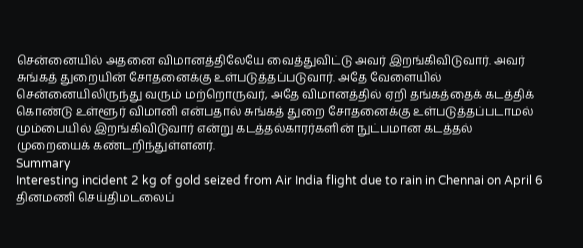சென்னையில் அதனை விமானத்திலேயே வைத்துவிட்டு அவர் இறங்கிவிடுவார். அவர் சுங்கத் துறையின் சோதனைக்கு உள்படுத்தப்படுவார். அதே வேளையில் சென்னையிலிருந்து வரும் மற்றொருவர், அதே விமானத்தில் ஏறி தங்கத்தைக் கடத்திக் கொண்டு உள்ளூர் விமானி என்பதால் சுங்கத் துறை சோதனைக்கு உள்படுத்தப்படாமல் மும்பையில் இறங்கிவிடுவார் என்று கடத்தல்காரர்களின் நுட்பமான கடத்தல் முறையைக் கண்டறிந்துள்ளனர்.
Summary
Interesting incident 2 kg of gold seized from Air India flight due to rain in Chennai on April 6
தினமணி செய்திமடலைப்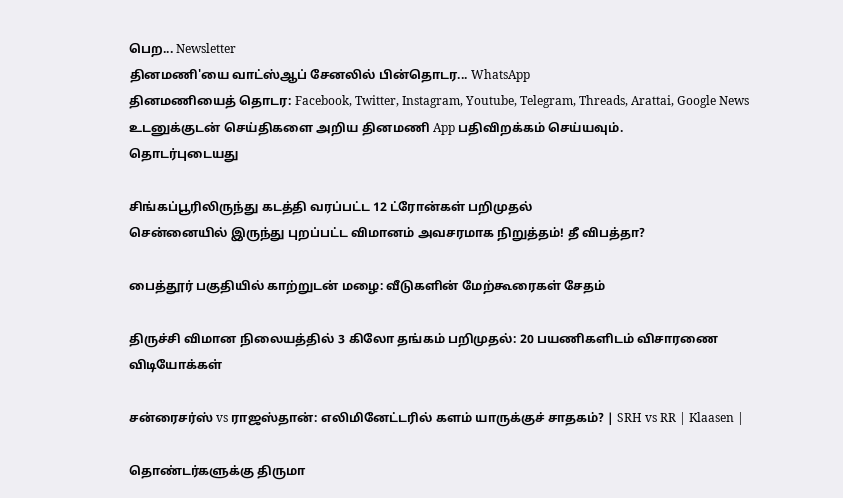பெற... Newsletter
தினமணி'யை வாட்ஸ்ஆப் சேனலில் பின்தொடர... WhatsApp
தினமணியைத் தொடர: Facebook, Twitter, Instagram, Youtube, Telegram, Threads, Arattai, Google News
உடனுக்குடன் செய்திகளை அறிய தினமணி App பதிவிறக்கம் செய்யவும்.
தொடர்புடையது

சிங்கப்பூரிலிருந்து கடத்தி வரப்பட்ட 12 ட்ரோன்கள் பறிமுதல்
சென்னையில் இருந்து புறப்பட்ட விமானம் அவசரமாக நிறுத்தம்! தீ விபத்தா?

பைத்தூர் பகுதியில் காற்றுடன் மழை: வீடுகளின் மேற்கூரைகள் சேதம்

திருச்சி விமான நிலையத்தில் 3 கிலோ தங்கம் பறிமுதல்: 20 பயணிகளிடம் விசாரணை
விடியோக்கள்

சன்ரைசர்ஸ் vs ராஜஸ்தான்: எலிமினேட்டரில் களம் யாருக்குச் சாதகம்? | SRH vs RR | Klaasen |

தொண்டர்களுக்கு திருமா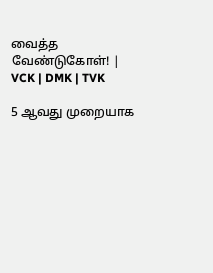வைத்த வேண்டுகோள்! | VCK | DMK | TVK

5 ஆவது முறையாக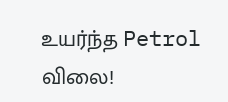உயர்ந்த Petrol விலை!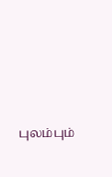புலம்பும்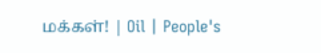மக்கள்! | Oil | People's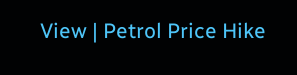View | Petrol Price Hike